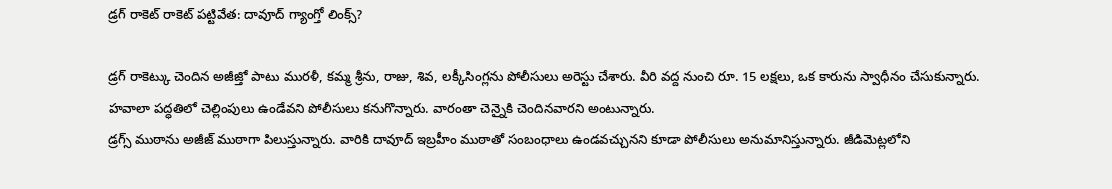డ్రగ్ రాకెట్ రాకెట్ పట్టివేత: దావూద్ గ్యాంగ్తో లింక్స్?

డ్రగ్ రాకెట్కు చెందిన అజీజ్తో పాటు మురళీ, కమ్మ శ్రీను, రాజు, శివ, లక్కీసింగ్లను పోలీసులు అరెస్టు చేశారు. వీరి వద్ద నుంచి రూ. 15 లక్షలు, ఒక కారును స్వాధీనం చేసుకున్నారు. హవాలా పద్ధతిలో చెల్లింపులు ఉండేవని పోలీసులు కనుగొన్నారు. వారంతా చెన్నైకి చెందినవారని అంటున్నారు.
డ్రగ్స్ ముఠాను అజీజ్ ముఠాగా పిలుస్తున్నారు. వారికి దావూద్ ఇబ్రహీం ముఠాతో సంబంధాలు ఉండవచ్చునని కూడా పోలీసులు అనుమానిస్తున్నారు. జీడిమెట్లలోని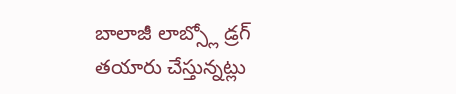బాలాజీ లాబ్స్లో డ్రగ్ తయారు చేస్తున్నట్లు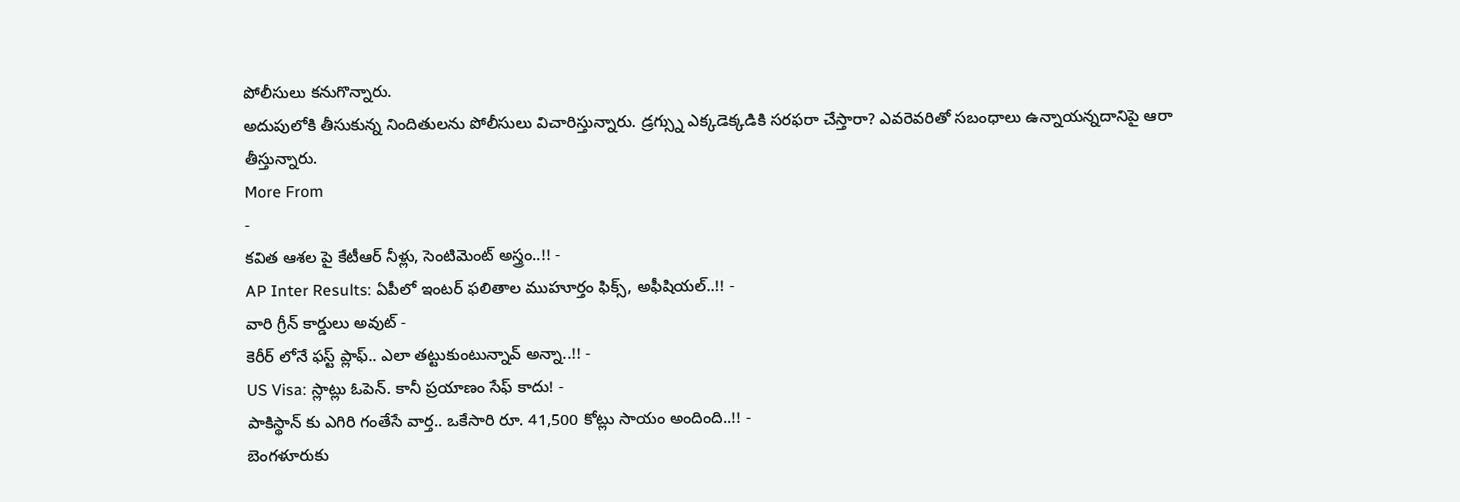పోలీసులు కనుగొన్నారు.
అదుపులోకి తీసుకున్న నిందితులను పోలీసులు విచారిస్తున్నారు. డ్రగ్స్ను ఎక్కడెక్కడికి సరఫరా చేస్తారా? ఎవరెవరితో సబంధాలు ఉన్నాయన్నదానిపై ఆరా తీస్తున్నారు.
More From
-
కవిత ఆశల పై కేటీఆర్ నీళ్లు, సెంటిమెంట్ అస్త్రం..!! -
AP Inter Results: ఏపీలో ఇంటర్ ఫలితాల ముహూర్తం ఫిక్స్, అఫీషియల్..!! -
వారి గ్రీన్ కార్డులు అవుట్ -
కెరీర్ లోనే ఫస్ట్ ప్లాఫ్.. ఎలా తట్టుకుంటున్నావ్ అన్నా..!! -
US Visa: స్లాట్లు ఓపెన్. కానీ ప్రయాణం సేఫ్ కాదు! -
పాకిస్థాన్ కు ఎగిరి గంతేసే వార్త.. ఒకేసారి రూ. 41,500 కోట్లు సాయం అందింది..!! -
బెంగళూరుకు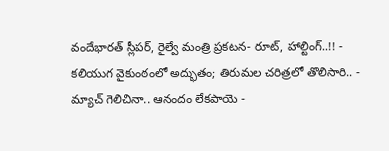వందేభారత్ స్లీపర్, రైల్వే మంత్రి ప్రకటన- రూట్, హాల్టింగ్..!! -
కలియుగ వైకుంఠంలో అద్భుతం; తిరుమల చరిత్రలో తొలిసారి.. -
మ్యాచ్ గెలిచినా.. ఆనందం లేకపాయె -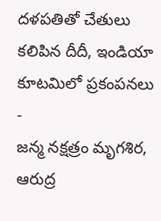దళపతితో చేతులు కలిపిన దీదీ, ఇండియా కూటమిలో ప్రకంపనలు -
జన్మ నక్షత్రం మృగశిర, ఆరుద్ర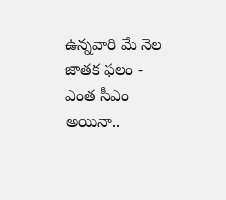ఉన్నవారి మే నెల జాతక ఫలం -
ఎంత సీఎం అయినా..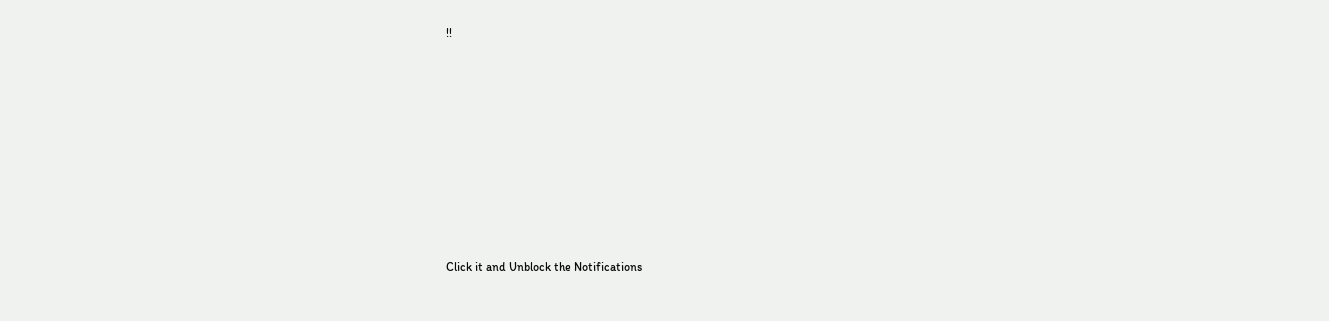!!












Click it and Unblock the Notifications